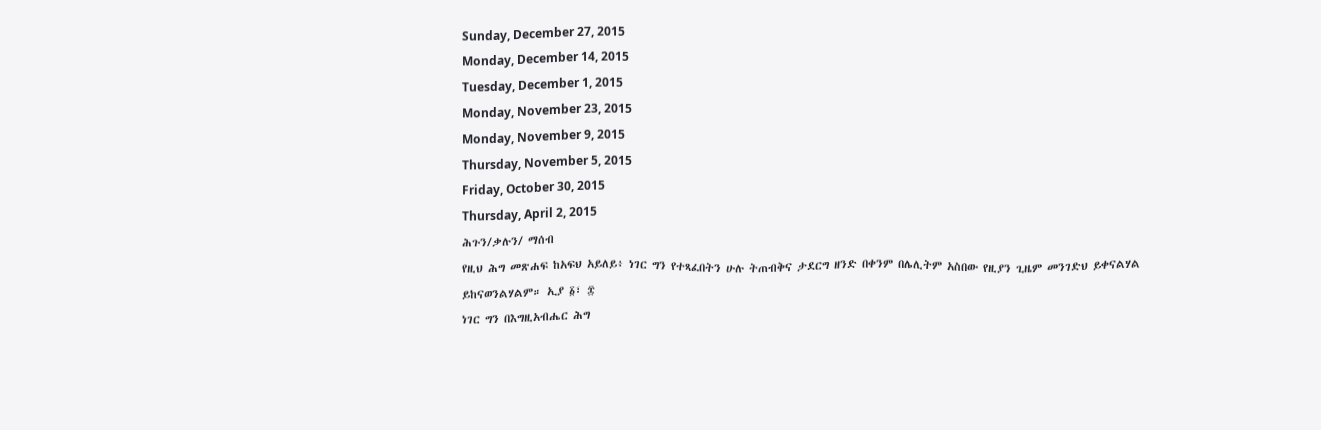Sunday, December 27, 2015
Monday, December 14, 2015
Tuesday, December 1, 2015
Monday, November 23, 2015
Monday, November 9, 2015
Thursday, November 5, 2015
Friday, October 30, 2015
Thursday, April 2, 2015
ሕጉን/ቃሉን/ ማሰብ
የዚህ ሕግ መጽሐፍ ከአፍህ አይለይ፥ ነገር ግን የተጻፈበትን ሁሉ ትጠብቅና ታደርግ ዘንድ በቀንም በሌሊትም አስበው የዚያን ጊዜም መንገድህ ይቀናልሃል ይከናወንልሃልም። ኢያ ፩፣ ፰
ነገር ግን በእግዚአብሔር ሕግ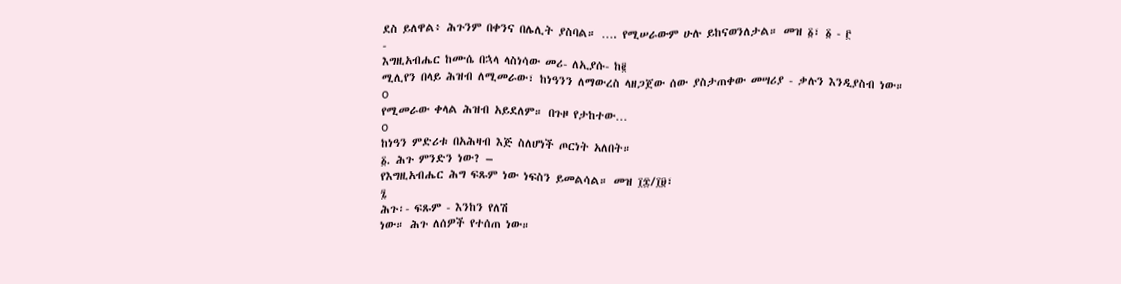ደስ ይለዋል፥ ሕጉንም በቀንና በሌሊት ያስባል። …. የሚሠራውም ሁሉ ይከናወንለታል። መዝ ፩፣ ፩ - ፫
-
እግዚአብሔር ከሙሴ በኋላ ላስነሳው መሪ- ለኢያሱ- ከ፪
ሚሊየን በላይ ሕዝብ ለሚመራው፣ ከነዓንን ለማውረስ ላዘጋጀው ሰው ያስታጠቀው መሣሪያ - ቃሉን እንዲያስብ ነው።
o
የሚመራው ቀላል ሕዝብ አይደለም። በጉዞ የታከተው…
o
ከነዓን ምድሪቱ በአሕዛብ እጅ ስለሆነች ጦርነት አለበት።
፩. ሕጉ ምንድን ነው? –
የእግዚአብሔር ሕግ ፍጹም ነው ነፍስን ይመልሳል። መዝ ፲፰/፲፱፣
፯
ሕጉ፡- ፍጹም - እንከን የለሽ
ነው። ሕጉ ለሰዎች የተሰጠ ነው።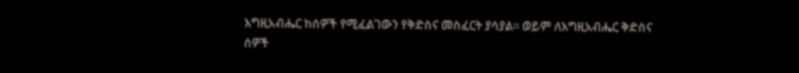እግዚአብሔር ከሰዎች የሚፈልገውን የቅድስና መስፈርት ያሳያል። ወይም ለእግዚአብሔር ቅድስና ሰዎች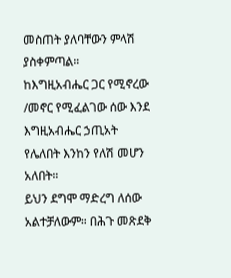መስጠት ያለባቸውን ምላሽ ያስቀምጣል።
ከእግዚአብሔር ጋር የሚኖረው
/መኖር የሚፈልገው ሰው እንደ እግዚአብሔር ኃጢአት የሌለበት እንከን የለሽ መሆን አለበት።
ይህን ደግሞ ማድረግ ለሰው
አልተቻለውም። በሕጉ መጽደቅ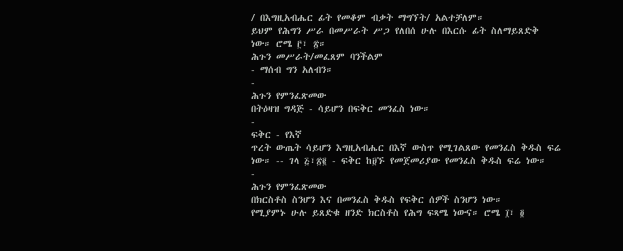/ በእግዚአብሔር ፊት የመቆም ብቃት ማግኘት/ አልተቻለም።
ይህም የሕግን ሥራ በመሥራት ሥጋ የለበሰ ሁሉ በእርሱ ፊት ስለማይጸድቅ ነው። ሮሜ ፫፣ ፳።
ሕጉን መሥራት/መፈጸም ባንችልም
- ማሰብ ግን አለብን።
-
ሕጉን የምንፈጽመው
በትዕዛዝ ግዳጅ - ሳይሆን በፍቅር መንፈስ ነው።
-
ፍቅር - የእኛ
ጥረት ውጤት ሳይሆን እግዚአብሔር በእኛ ውስጥ የሚገልጸው የመንፈስ ቅዱስ ፍሬ ነው። -- ገላ ፭፣፳፪ - ፍቅር ከ፱ኙ የመጀመሪያው የመንፈስ ቅዱስ ፍሬ ነው።
-
ሕጉን የምንፈጽመው
በክርስቶስ ስንሆን እና በመንፈስ ቅዱስ የፍቅር ሰዎች ስንሆን ነው።
የሚያምኑ ሁሉ ይጸድቁ ዘንድ ክርስቶስ የሕግ ፍጻሜ ነውና። ሮሜ ፲፣ ፬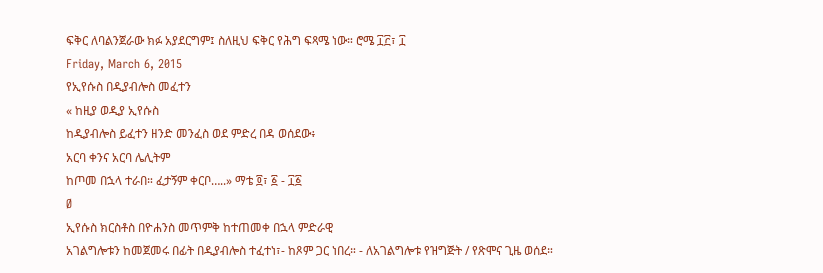ፍቅር ለባልንጀራው ክፉ አያደርግም፤ ስለዚህ ፍቅር የሕግ ፍጻሜ ነው። ሮሜ ፲፫፣ ፲
Friday, March 6, 2015
የኢየሱስ በዲያብሎስ መፈተን
« ከዚያ ወዲያ ኢየሱስ
ከዲያብሎስ ይፈተን ዘንድ መንፈስ ወደ ምድረ በዳ ወሰደው፥
አርባ ቀንና አርባ ሌሊትም
ከጦመ በኋላ ተራበ። ፈታኝም ቀርቦ…..» ማቴ ፬፣ ፩ - ፲፩
Ø
ኢየሱስ ክርስቶስ በዮሐንስ መጥምቅ ከተጠመቀ በኋላ ምድራዊ
አገልግሎቱን ከመጀመሩ በፊት በዲያብሎስ ተፈተነ፣- ከጾም ጋር ነበረ። - ለአገልግሎቱ የዝግጅት / የጽሞና ጊዜ ወሰደ።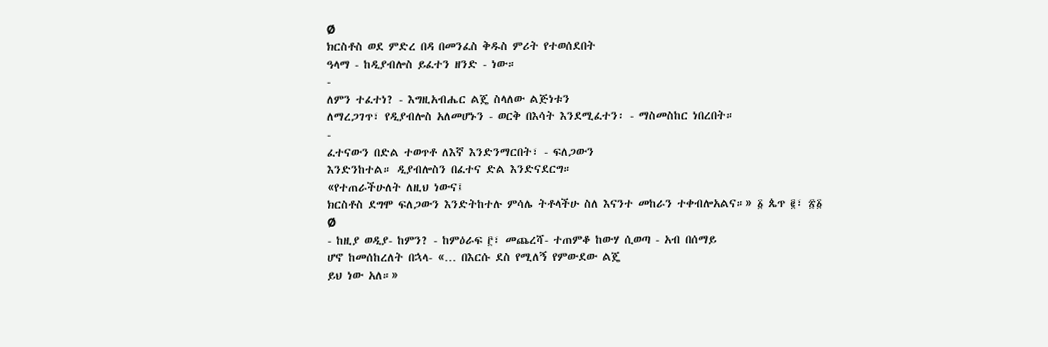Ø
ክርስቶስ ወደ ምድረ በዳ በመንፈስ ቅዱስ ምሪት የተወሰደበት
ዓላማ - ከዲያብሎስ ይፈተን ዘንድ - ነው።
-
ለምን ተፈተነ? - እግዚአብሔር ልጄ ስላለው ልጅነቱን
ለማረጋገጥ፣ የዲያብሎስ አለመሆኑን - ወርቅ በእሳት እንደሚፈተን፡ - ማስመስከር ነበረበት።
-
ፈተናውን በድል ተወጥቶ ለእኛ እንድንማርበት፣ - ፍለጋውን
እንድንከተል። ዲያብሎስን በፈተና ድል እንድናደርግ።
«የተጠራችሁለት ለዚህ ነውና፤
ክርስቶስ ደግሞ ፍለጋውን እንድትከተሉ ምሳሌ ትቶላችሁ ስለ እናንተ መከራን ተቀብሎአልና።» ፩ ጴጥ ፪፣ ፳፩
Ø
- ከዚያ ወዲያ- ከምን? - ከምዕራፍ ፫፣ መጨረሻ- ተጠምቆ ከውሃ ሲወጣ - አብ በሰማይ
ሆኖ ከመሰከረለት በኋላ- «… በእርሱ ደስ የሚለኝ የምውደው ልጄ
ይህ ነው አለ።»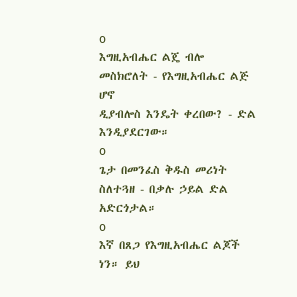o
እግዚአብሔር ልጄ ብሎ መስክሮለት - የእግዚአብሔር ልጅ ሆኖ
ዲያብሎስ እንዴት ቀረበው? - ድል እንዲያደርገው።
o
ጌታ በመንፈስ ቅዱስ መሪነት ስለተጓዘ - በቃሉ ኃይል ድል
አድርጎታል።
o
እኛ በጸጋ የእግዚአብሔር ልጆች ነን። ይህ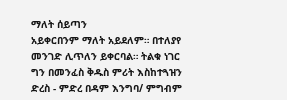ማለት ሰይጣን
አይቀርበንም ማለት አይደለም። በተለያየ መንገድ ሊጥለን ይቀርባል። ትልቁ ነገር ግን በመንፈስ ቅዱስ ምሪት እስከተጓዝን ድረስ - ምድረ በዳም እንግባ/ ምግብም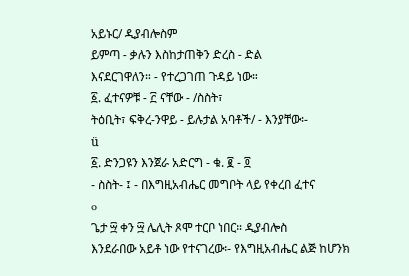አይኑር/ ዲያብሎስም
ይምጣ - ቃሉን እስከታጠቅን ድረስ - ድል
እናደርገዋለን። - የተረጋገጠ ጉዳይ ነው።
፩. ፈተናዎቹ - ፫ ናቸው - /ስስት፣
ትዕቢት፣ ፍቅረ-ንዋይ - ይሉታል አባቶች/ - እንያቸው፡-
ü
፩. ድንጋዩን እንጀራ አድርግ - ቁ. ፪ - ፬
- ስስት- ፤ - በእግዚአብሔር መግቦት ላይ የቀረበ ፈተና
o
ጌታ ፵ ቀን ፵ ሌሊት ጾሞ ተርቦ ነበር። ዲያብሎስ
እንደራበው አይቶ ነው የተናገረው፡- የእግዚአብሔር ልጅ ከሆንክ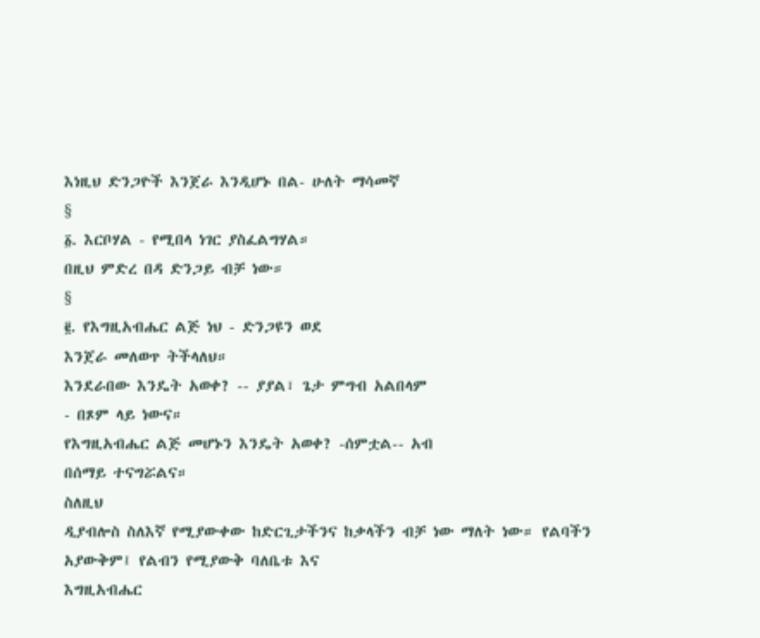እነዚህ ድንጋዮች እንጀራ እንዲሆኑ በል- ሁለት ማሳመኛ
§
፩. እርቦሃል - የሚበላ ነገር ያስፈልግሃል።
በዚህ ምድረ በዳ ድንጋይ ብቻ ነው።
§
፪. የእግዚአብሔር ልጅ ነህ - ድንጋዩን ወደ
እንጀራ መለወጥ ትችላለህ።
እንደራበው እንዴት አወቀ? -- ያያል፣ ጌታ ምግብ አልበላም
- በጾም ላይ ነውና።
የእግዚአብሔር ልጅ መሆኑን እንዴት አወቀ? -ሰምቷል-- አብ
በሰማይ ተናግሯልና።
ስለዚህ
ዲያብሎስ ስለእኛ የሚያውቀው ከድርጊታችንና ከቃላችን ብቻ ነው ማለት ነው። የልባችን አያውቅም፤ የልብን የሚያውቅ ባለቤቱ እና
እግዚአብሔር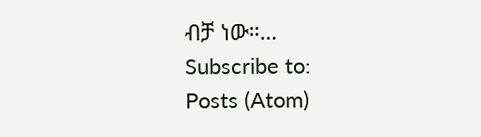ብቻ ነው።…
Subscribe to:
Posts (Atom)